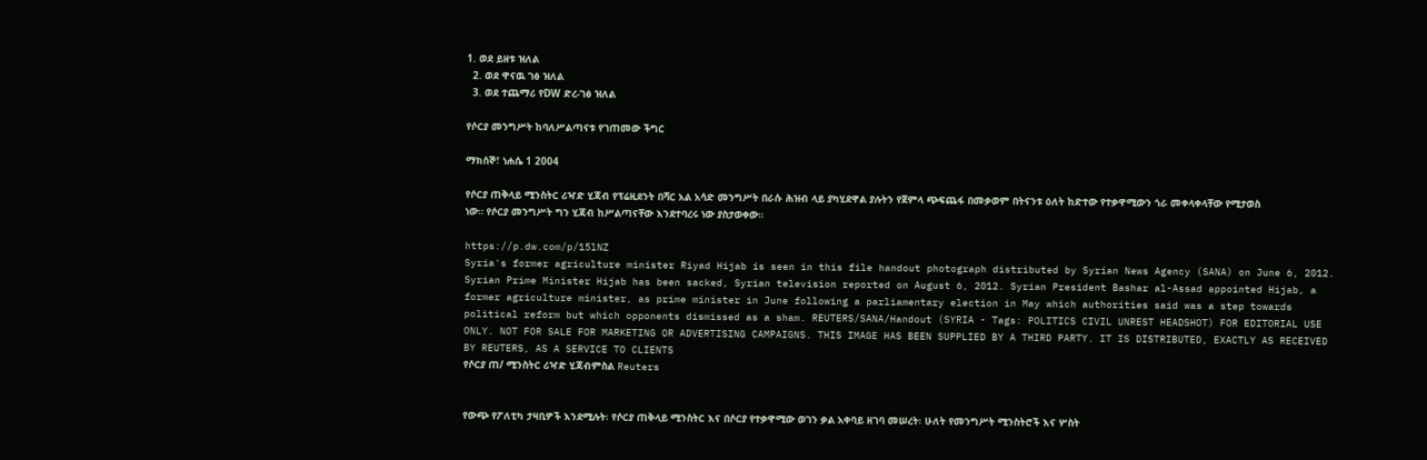1. ወደ ይዘቱ ዝለል
  2. ወደ ዋናዉ ገፅ ዝለል
  3. ወደ ተጨማሪ የDW ድረ-ገፅ ዝለል

የሶርያ መንግሥት ከባለሥልጣናቱ የገጠመው ችግር

ማክሰኞ፣ ነሐሴ 1 2004

የሶርያ ጠቅላይ ሚንስትር ሪዣድ ሂጃብ የፕሬዚደንት በሻር አል አሳድ መንግሥት በራሱ ሕዝብ ላይ ያካሂደዋል ያሉትን የጀምላ ጭፍጨፋ በመቃወም በትናንቱ ዕለት ከድተው የተቃዋሚውን ጎራ መቀላቀላቸው የሚታወስ ነው። የሶርያ መንግሥት ግን ሂጃብ ከሥልጣናቸው እንደተባረሩ ነው ያስታወቀው።

https://p.dw.com/p/15lNZ
Syria's former agriculture minister Riyad Hijab is seen in this file handout photograph distributed by Syrian News Agency (SANA) on June 6, 2012. Syrian Prime Minister Hijab has been sacked, Syrian television reported on August 6, 2012. Syrian President Bashar al-Assad appointed Hijab, a former agriculture minister, as prime minister in June following a parliamentary election in May which authorities said was a step towards political reform but which opponents dismissed as a sham. REUTERS/SANA/Handout (SYRIA - Tags: POLITICS CIVIL UNREST HEADSHOT) FOR EDITORIAL USE ONLY. NOT FOR SALE FOR MARKETING OR ADVERTISING CAMPAIGNS. THIS IMAGE HAS BEEN SUPPLIED BY A THIRD PARTY. IT IS DISTRIBUTED, EXACTLY AS RECEIVED BY REUTERS, AS A SERVICE TO CLIENTS
የሶርያ ጠ/ ሚንስትር ሪዣድ ሂጃብምስል Reuters


የውጭ የፖለቲካ ታዛቢዎች እንደሚሉት፡ የሶርያ ጠቅላይ ሚንስትር እና በሶርያ የተቃዋሚው ወገን ቃል አቀባይ ዘገባ መሠረት፡ ሁለት የመንግሥት ሚንስትሮች እና ሦስት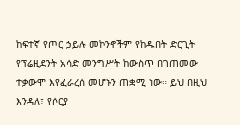ከፍተኛ የጦር ኃይሉ መኮንኖችም የከዱበት ድርጊት የፕሬዚደንት አሳድ መንግሥት ከውስጥ በገጠመው ተቃውሞ እየፈራረሰ መሆኑን ጠቋሚ ነው። ይህ በዚህ እንዳለ፣ የሶርያ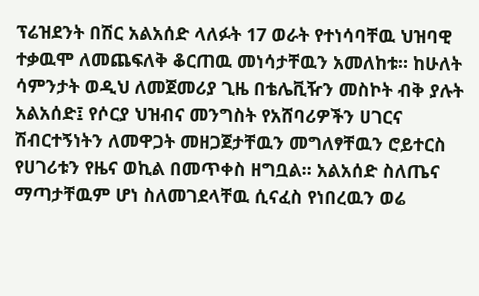ፕሬዝደንት በሽር አልአሰድ ላለፉት 17 ወራት የተነሳባቸዉ ህዝባዊ ተቃዉሞ ለመጨፍለቅ ቆርጠዉ መነሳታቸዉን አመለከቱ። ከሁለት ሳምንታት ወዲህ ለመጀመሪያ ጊዜ በቴሌቪዥን መስኮት ብቅ ያሉት አልአሰድ፤ የሶርያ ህዝብና መንግስት የአሸባሪዎችን ሀገርና ሽብርተኝነትን ለመዋጋት መዘጋጀታቸዉን መግለፃቸዉን ሮይተርስ የሀገሪቱን የዜና ወኪል በመጥቀስ ዘግቧል። አልአሰድ ስለጤና ማጣታቸዉም ሆነ ስለመገደላቸዉ ሲናፈስ የነበረዉን ወሬ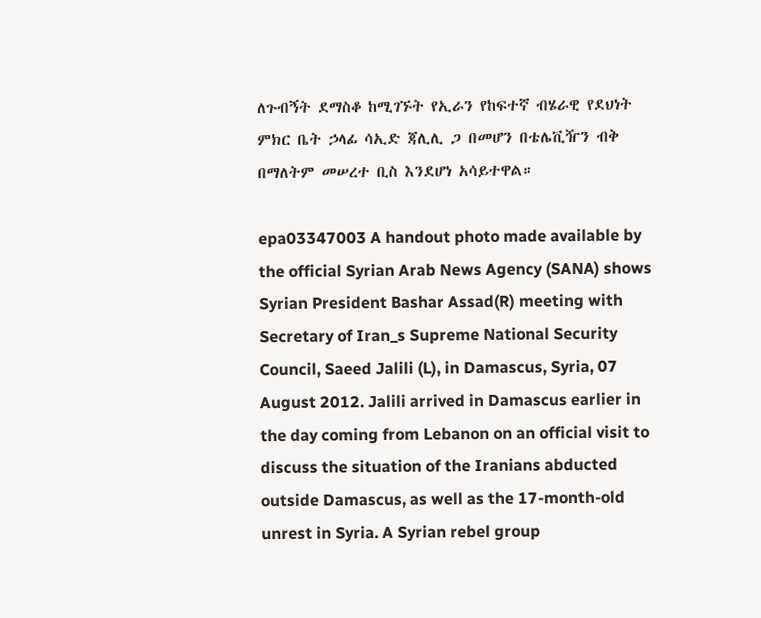ለጉብኝት ደማስቆ ከሚገኙት የኢራን የከፍተኛ ብሄራዊ የደህነት ምክር ቤት ኃላፊ ሳኢድ ጃሊሊ ጋ በመሆን በቴሌቪዥን ብቅ በማለትም መሠረተ ቢስ እንደሆነ አሳይተዋል።

epa03347003 A handout photo made available by the official Syrian Arab News Agency (SANA) shows Syrian President Bashar Assad(R) meeting with Secretary of Iran_s Supreme National Security Council, Saeed Jalili (L), in Damascus, Syria, 07 August 2012. Jalili arrived in Damascus earlier in the day coming from Lebanon on an official visit to discuss the situation of the Iranians abducted outside Damascus, as well as the 17-month-old unrest in Syria. A Syrian rebel group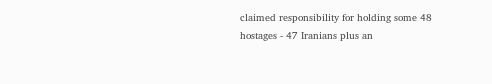claimed responsibility for holding some 48 hostages - 47 Iranians plus an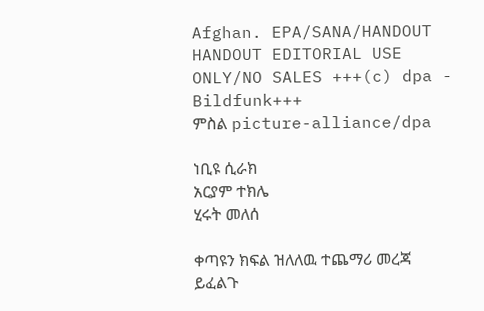Afghan. EPA/SANA/HANDOUT HANDOUT EDITORIAL USE ONLY/NO SALES +++(c) dpa - Bildfunk+++
ምስል picture-alliance/dpa

ነቢዩ ሲራክ
አርያም ተክሌ
ሂሩት መለሰ

ቀጣዩን ክፍል ዝለለዉ ተጨማሪ መረጃ ይፈልጉ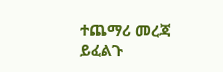ተጨማሪ መረጃ ይፈልጉ